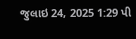જુલાઇ 24, 2025 1:29 પી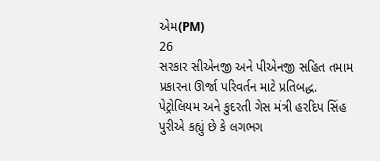એમ(PM)
26
સરકાર સીએનજી અને પીએનજી સહિત તમામ પ્રકારના ઊર્જા પરિવર્તન માટે પ્રતિબદ્ધ.
પેટ્રોલિયમ અને કુદરતી ગેસ મંત્રી હરદિપ સિંહ પુરીએ કહ્યું છે કે લગભગ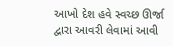આખો દેશ હવે સ્વચ્છ ઊર્જા દ્વારા આવરી લેવામાં આવી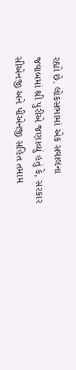રહ્યો છે. લોકસભામાં એક સવાલના જવાબમાં શ્રી પુરીએ જણાવ્યું હતું કે, સરકાર સીએનજી અને પીએનજી સહિત તમામ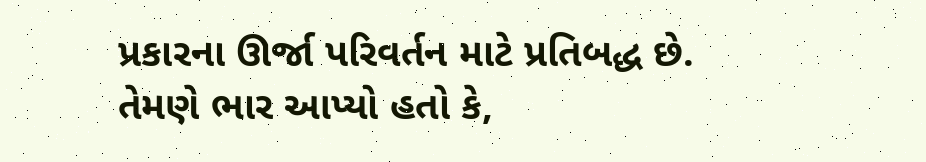પ્રકારના ઊર્જા પરિવર્તન માટે પ્રતિબદ્ધ છે. તેમણે ભાર આપ્યો હતો કે,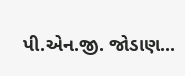પી.એન.જી. જોડાણ...